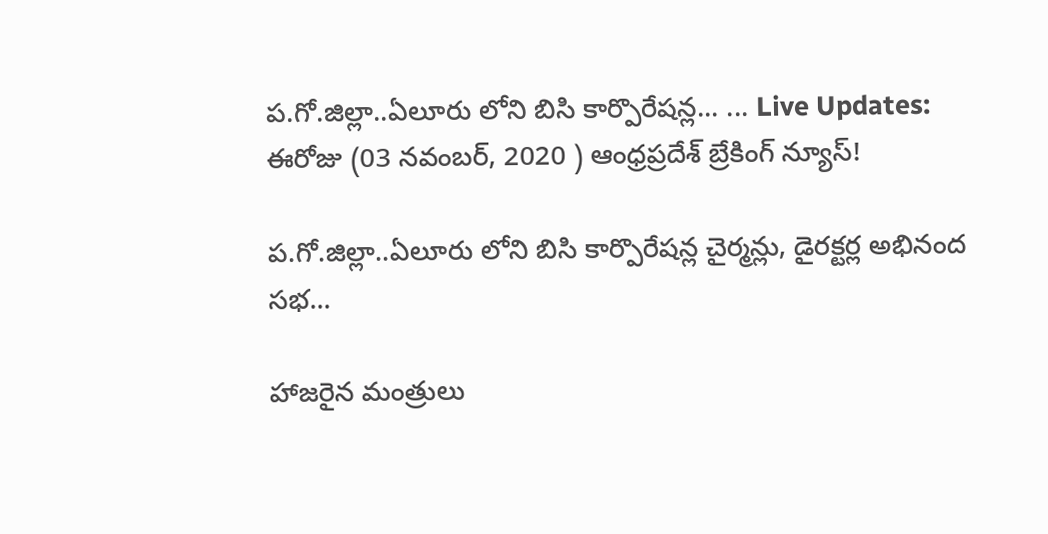ప.గో.జిల్లా..ఏలూరు లోని ‌బిసి కార్పొరేషన్ల... ... Live Updates: ఈరోజు (03 నవంబర్, 2020 ) ఆంధ్రప్రదేశ్ బ్రేకింగ్ న్యూస్!

ప.గో.జిల్లా..ఏలూరు లోని ‌బిసి కార్పొరేషన్ల చైర్మన్లు, డైరక్టర్ల అభినంద సభ...

హాజరైన మంత్రులు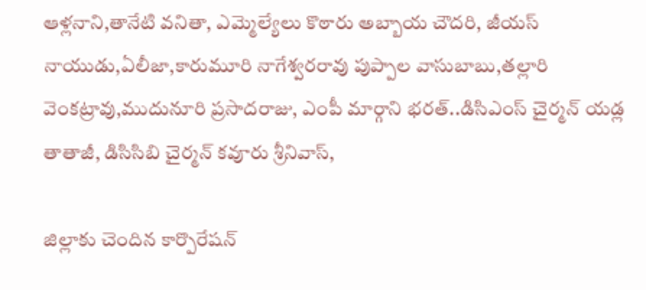ఆళ్లనాని,తానేటి వనితా, ఎమ్మెల్యేలు కొఠారు అబ్బాయ చౌదరి, జీయస్ నాయుడు,ఏలీజా,కారుమూరి నాగేశ్వరరావు పుప్పాల వాసుబాబు,తల్లారి వెంకట్రావు,ముదునూరి ప్రసాదరాజు, ఎంపీ మార్గాని భరత్..డిసిఎంస్ చైర్మన్ యడ్ల తాతాజీ, డిసిసిబి చైర్మన్ కవూరు శ్రీనివాస్,

జిల్లాకు చెందిన కార్పొరేషన్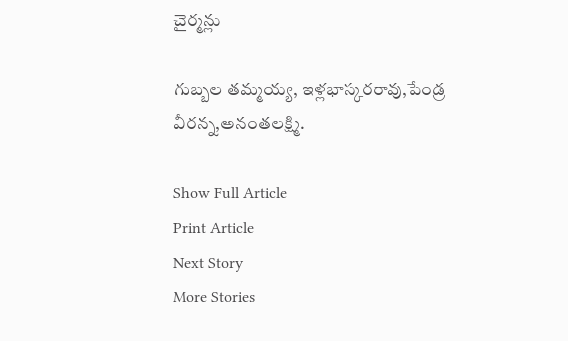చైర్మన్లు

గుబ్బల తమ్మయ్య, ఇళ్లభాస్కరరావు,పేండ్ర వీరన్న,అనంతలక్ష్మి.

Show Full Article
Print Article
Next Story
More Stories